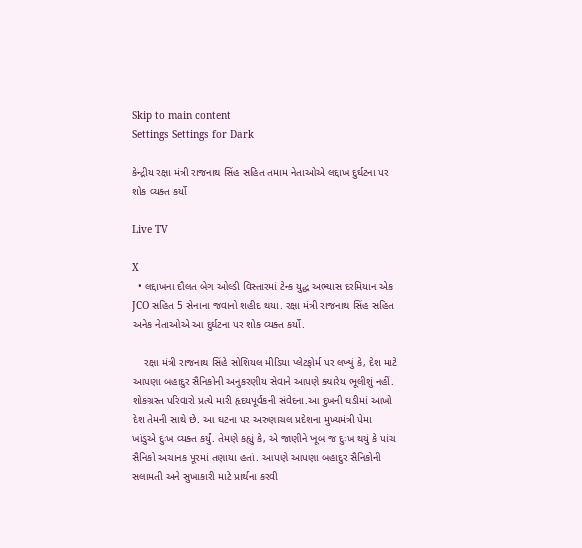Skip to main content
Settings Settings for Dark

કેન્દ્રીય રક્ષા મંત્રી રાજનાથ સિંહ સહિત તમામ નેતાઓએ લદ્દાખ દુર્ઘટના પર શોક વ્યક્ત કર્યો

Live TV

X
  • લદ્દાખના દૌલત બેગ ઓલ્ડી વિસ્તારમાં ટેન્ક યુદ્ધ અભ્યાસ દરમિયાન એક JCO સહિત 5 સેનાના જવાનો શહીદ થયા. રક્ષા મંત્રી રાજનાથ સિંહ સહિત અનેક નેતાઓએ આ દુર્ઘટના પર શોક વ્યક્ત કર્યો.

    રક્ષા મંત્રી રાજનાથ સિંહે સોશિયલ મીડિયા પ્લેટફોર્મ પર લખ્યું કે, દેશ માટે આપણા બહાદુર સૈનિકોની અનુકરણીય સેવાને આપણે ક્યારેય ભૂલીશું નહીં. શોકગ્રસ્ત પરિવારો પ્રત્યે મારી હૃદયપૂર્વકની સંવેદના.આ દુખની ઘડીમાં આખો દેશ તેમની સાથે છે. આ ઘટના પર અરુણાચલ પ્રદેશના મુખ્યમંત્રી પેમા ખાંડુએ દુઃખ વ્યક્ત કર્યું. તેમણે કહ્યું કે, એ જાણીને ખૂબ જ દુઃખ થયું કે પાંચ સૈનિકો અચાનક પૂરમાં તણાયા હતાં. આપણે આપણા બહાદુર સૈનિકોની સલામતી અને સુખાકારી માટે પ્રાર્થના કરવી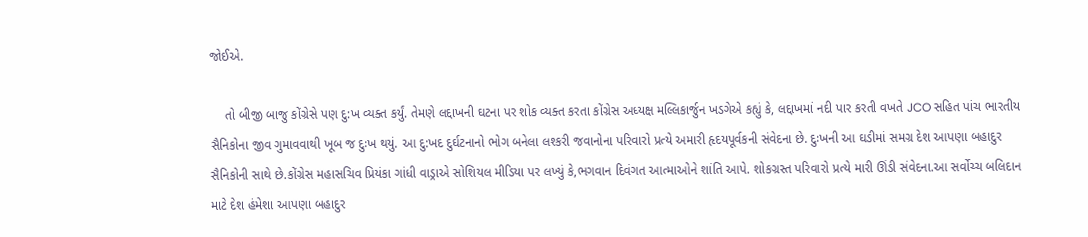જોઈએ.

    તો બીજી બાજુ કોંગ્રેસે પણ દુ:ખ વ્યક્ત કર્યું. તેમણે લદ્દાખની ઘટના પર શોક વ્યક્ત કરતા કોંગ્રેસ અધ્યક્ષ મલ્લિકાર્જુન ખડગેએ કહ્યું કે, લદ્દાખમાં નદી પાર કરતી વખતે JCO સહિત પાંચ ભારતીય સૈનિકોના જીવ ગુમાવવાથી ખૂબ જ દુઃખ થયું. આ દુ:ખદ દુર્ઘટનાનો ભોગ બનેલા લશ્કરી જવાનોના પરિવારો પ્રત્યે અમારી હૃદયપૂર્વકની સંવેદના છે. દુઃખની આ ઘડીમાં સમગ્ર દેશ આપણા બહાદુર સૈનિકોની સાથે છે.કોંગ્રેસ મહાસચિવ પ્રિયંકા ગાંધી વાડ્રાએ સોશિયલ મીડિયા પર લખ્યું કે,ભગવાન દિવંગત આત્માઓને શાંતિ આપે. શોકગ્રસ્ત પરિવારો પ્રત્યે મારી ઊંડી સંવેદના.આ સર્વોચ્ચ બલિદાન માટે દેશ હંમેશા આપણા બહાદુર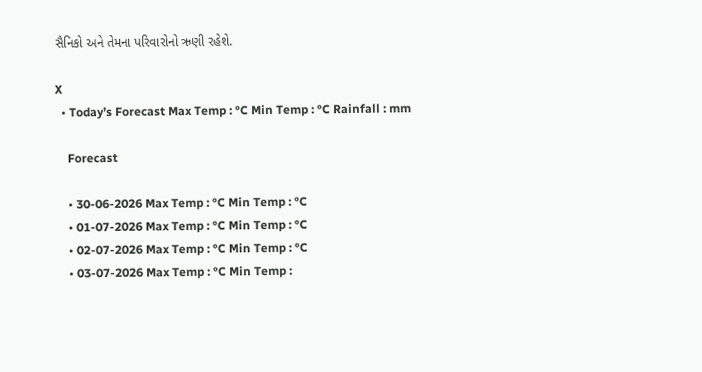સૈનિકો અને તેમના પરિવારોનો ઋણી રહેશે.

X
  • Today’s Forecast Max Temp : °C Min Temp : °C Rainfall : mm

    Forecast

    • 30-06-2026 Max Temp : °C Min Temp : °C
    • 01-07-2026 Max Temp : °C Min Temp : °C
    • 02-07-2026 Max Temp : °C Min Temp : °C
    • 03-07-2026 Max Temp : °C Min Temp :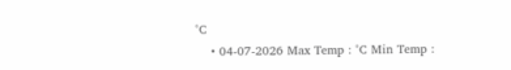°C
    • 04-07-2026 Max Temp : °C Min Temp :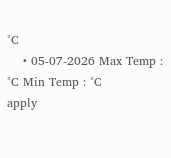°C
    • 05-07-2026 Max Temp : °C Min Temp : °C
apply